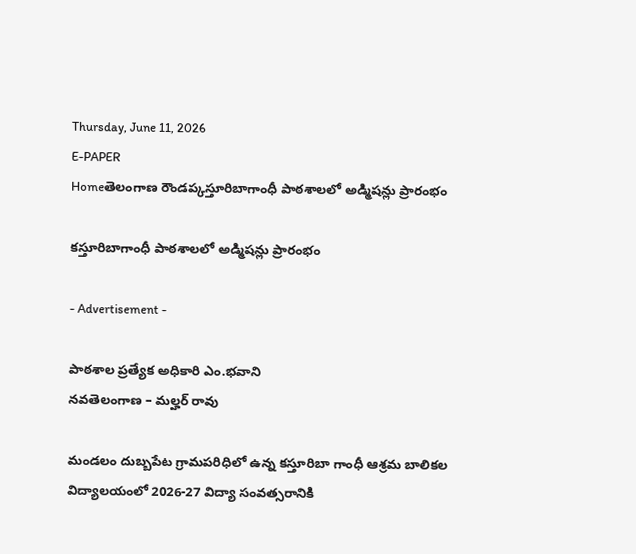Thursday, June 11, 2026
E-PAPER
Homeతెలంగాణ రౌండప్కస్తూరిబాగాంధీ పాఠశాలలో అడ్మిషన్లు ప్రారంభం

కస్తూరిబాగాంధీ పాఠశాలలో అడ్మిషన్లు ప్రారంభం

- Advertisement -

పాఠశాల ప్రత్యేక అధికారి ఎం.భవాని
నవతెలంగాణ – మల్హర్ రావు

మండలం దుబ్బపేట గ్రామపరిధిలో ఉన్న కస్తూరిబా గాంధీ ఆశ్రమ బాలికల విద్యాలయంలో 2026-27 విద్యా సంవత్సరానికి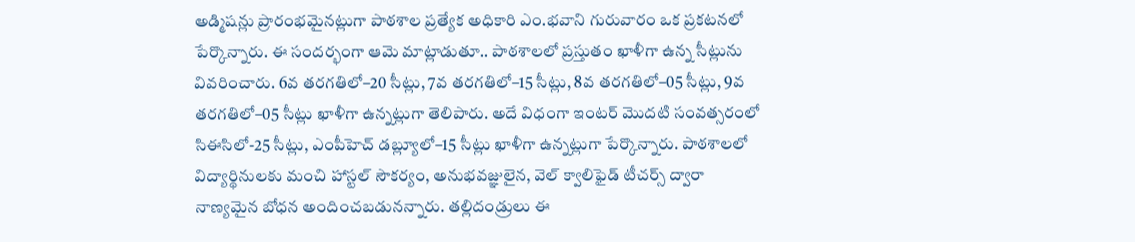అడ్మిషన్లు ప్రారంభమైనట్లుగా పాఠశాల ప్రత్యేక అధికారి ఎం.భవాని గురువారం ఒక ప్రకటనలో పేర్కొన్నారు. ఈ సందర్భంగా ఆమె మాట్లాడుతూ.. పాఠశాలలో ప్రస్తుతం ఖాళీగా ఉన్న సీట్లును వివరించారు. 6వ తరగతిలో–20 సీట్లు, 7వ తరగతిలో–15 సీట్లు, 8వ తరగతిలో–05 సీట్లు, 9వ తరగతిలో–05 సీట్లు ఖాళీగా ఉన్నట్లుగా తెలిపారు. అదే విధంగా ఇంటర్ మొదటి సంవత్సరంలో సిఈసిలో-25 సీట్లు, ఎంపీహెచ్ డబ్ల్యూలో–15 సీట్లు ఖాళీగా ఉన్నట్లుగా పేర్కొన్నారు. పాఠశాలలో విద్యార్థినులకు మంచి హాస్టల్ సౌకర్యం, అనుభవజ్ఞులైన, వెల్ క్వాలిఫైడ్ టీచర్స్ ద్వారా నాణ్యమైన బోధన అందించబడునన్నారు. తల్లిదండ్రులు ఈ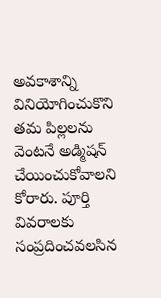అవకాశాన్ని వినియోగించుకొని తమ పిల్లలను వెంటనే అడ్మిషన్ చేయించుకోవాలని కోరారు. పూర్తి వివరాలకు సంప్రదించవలసిన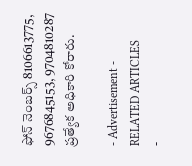ఫోన్ నెంబర్స్ 8106613775, 9676845153, 9704810287 ప్రత్యేక అధికారి కోరారు.

- Advertisement -
RELATED ARTICLES
-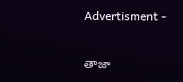Advertisment -

తాజా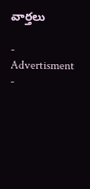వార్తలు

- Advertisment -